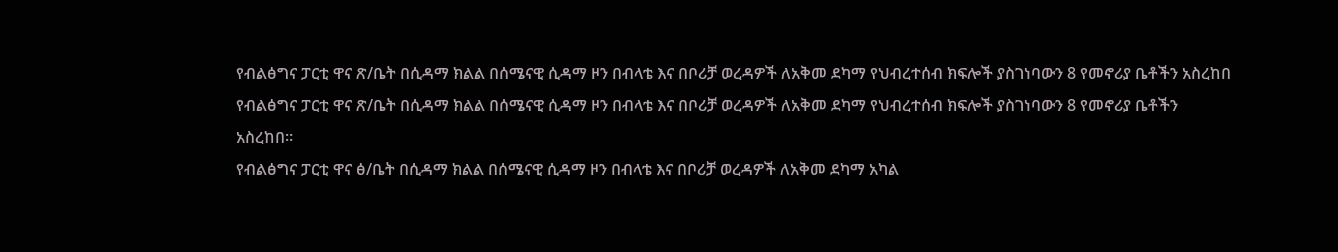የብልፅግና ፓርቲ ዋና ጽ/ቤት በሲዳማ ክልል በሰሜናዊ ሲዳማ ዞን በብላቴ እና በቦሪቻ ወረዳዎች ለአቅመ ደካማ የህብረተሰብ ክፍሎች ያስገነባውን 8 የመኖሪያ ቤቶችን አስረከበ
የብልፅግና ፓርቲ ዋና ጽ/ቤት በሲዳማ ክልል በሰሜናዊ ሲዳማ ዞን በብላቴ እና በቦሪቻ ወረዳዎች ለአቅመ ደካማ የህብረተሰብ ክፍሎች ያስገነባውን 8 የመኖሪያ ቤቶችን አስረከበ።
የብልፅግና ፓርቲ ዋና ፅ/ቤት በሲዳማ ክልል በሰሜናዊ ሲዳማ ዞን በብላቴ እና በቦሪቻ ወረዳዎች ለአቅመ ደካማ አካል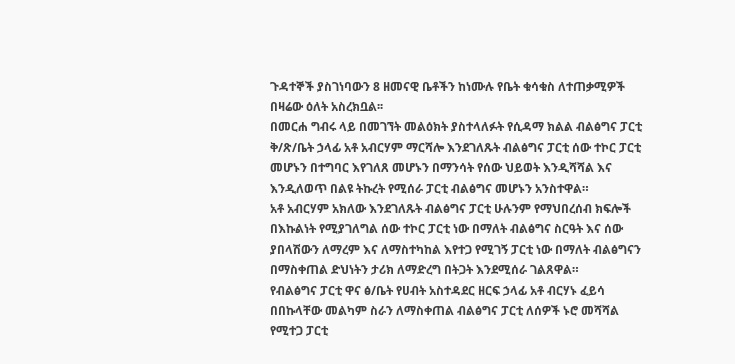ጉዳተኞች ያስገነባውን 8 ዘመናዊ ቤቶችን ከነሙሉ የቤት ቁሳቁስ ለተጠቃሚዎች በዛሬው ዕለት አስረክቧል፡፡
በመርሐ ግብሩ ላይ በመገኘት መልዕክት ያስተላለፉት የሲዳማ ክልል ብልፅግና ፓርቲ ቅ/ጽ/ቤት ኃላፊ አቶ አብርሃም ማርሻሎ እንደገለጹት ብልፅግና ፓርቲ ሰው ተኮር ፓርቲ መሆኑን በተግባር እየገለጸ መሆኑን በማንሳት የሰው ህይወት እንዲሻሻል እና እንዲለወጥ በልዩ ትኩረት የሚሰራ ፓርቲ ብልፅግና መሆኑን አንስተዋል።
አቶ አብርሃም አክለው እንደገለጹት ብልፅግና ፓርቲ ሁሉንም የማህበረሰብ ክፍሎች በእኩልነት የሚያገለግል ሰው ተኮር ፓርቲ ነው በማለት ብልፅግና ስርዓት እና ሰው ያበላሽውን ለማረም እና ለማስተካከል እየተጋ የሚገኝ ፓርቲ ነው በማለት ብልፅግናን በማስቀጠል ድህነትን ታሪክ ለማድረግ በትጋት እንደሚሰራ ገልጸዋል።
የብልፅግና ፓርቲ ዋና ፅ/ቤት የሀብት አስተዳደር ዘርፍ ኃላፊ አቶ ብርሃኑ ፈይሳ በበኩላቸው መልካም ስራን ለማስቀጠል ብልፅግና ፓርቲ ለሰዎች ኑሮ መሻሻል የሚተጋ ፓርቲ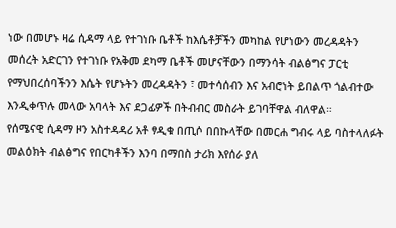ነው በመሆኑ ዛሬ ሲዳማ ላይ የተገነቡ ቤቶች ከእሴቶቻችን መካከል የሆነውን መረዳዳትን መሰረት አድርገን የተገነቡ የአቅመ ደካማ ቤቶች መሆናቸውን በማንሳት ብልፅግና ፓርቲ የማህበረሰባችንን እሴት የሆኑትን መረዳዳትን ፣ መተሳሰብን እና አብሮነት ይበልጥ ጎልብተው እንዲቀጥሉ መላው አባላት እና ደጋፊዎች በትብብር መስራት ይገባቸዋል ብለዋል።
የሰሜናዊ ሲዳማ ዞን አስተዳዳሪ አቶ ፃዲቁ በጢሶ በበኩላቸው በመርሐ ግብሩ ላይ ባስተላለፉት መልዕክት ብልፅግና የበርካቶችን እንባ በማበስ ታሪክ እየሰራ ያለ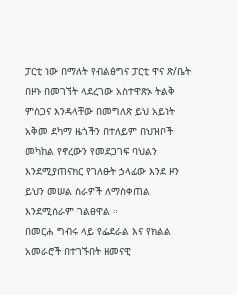ፓርቲ ነው በማለት የብልፅግና ፓርቲ ዋና ጽ/ቤት በዞኑ በመገኘት ላደረገው አስተዋጽኦ ትልቅ ምስጋና እንዳላቸው በመግለጽ ይህ አይነት አቅመ ደካማ ዜጎችን በተለይም በህዝቦች መካከል የኖረውን የመደጋገፍ ባህልን እንደሚያጠናክር የገለፁት ኃላፊው እንደ ዞን ይህን መሠል ስራዎች ለማስቀጠል እንደሚሰራም ገልፀዋል ።
በመርሐ ግብሩ ላይ የፌደራል እና የክልል አመራሮች በተገኙበት ዘመናዊ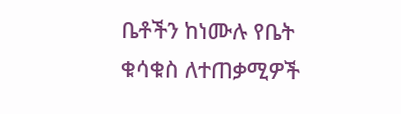ቤቶችን ከነሙሉ የቤት ቁሳቁስ ለተጠቃሚዎች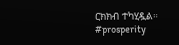ርክክብ ተካሂዷል።
#prosperity